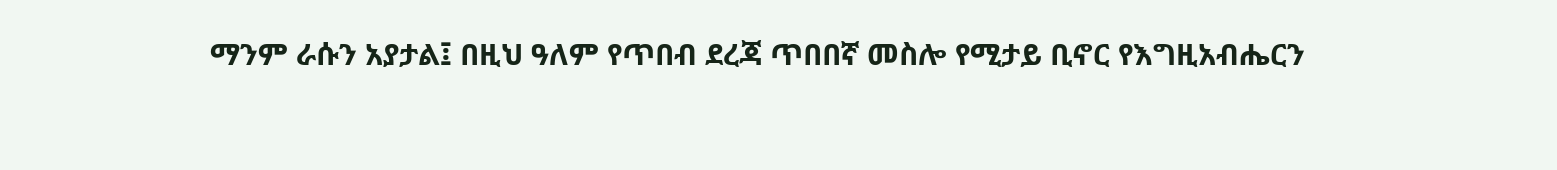ማንም ራሱን አያታል፤ በዚህ ዓለም የጥበብ ደረጃ ጥበበኛ መስሎ የሚታይ ቢኖር የእግዚአብሔርን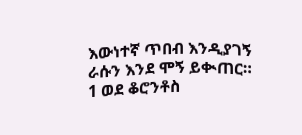እውነተኛ ጥበብ እንዲያገኝ ራሱን እንደ ሞኝ ይቊጠር።
1 ወደ ቆሮንቶስ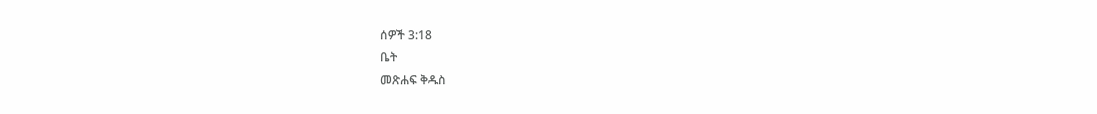ሰዎች 3:18
ቤት
መጽሐፍ ቅዱስ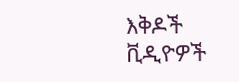እቅዶች
ቪዲዮዎች